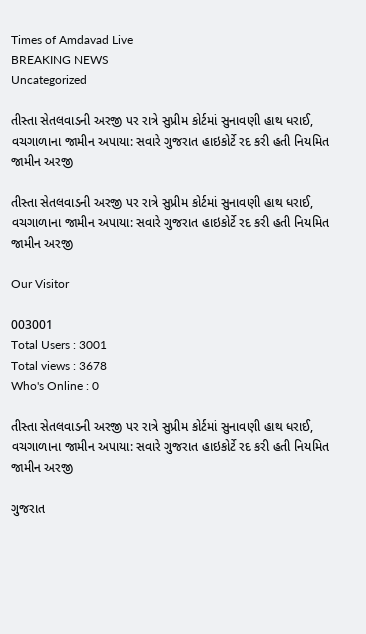Times of Amdavad Live
BREAKING NEWS
Uncategorized

તીસ્તા સેતલવાડની અરજી પર રાત્રે સુપ્રીમ કોર્ટમાં સુનાવણી હાથ ધરાઈ, વચગાળાના જામીન અપાયા: સવારે ગુજરાત હાઇકોર્ટે રદ કરી હતી નિયમિત જામીન અરજી

તીસ્તા સેતલવાડની અરજી પર રાત્રે સુપ્રીમ કોર્ટમાં સુનાવણી હાથ ધરાઈ, વચગાળાના જામીન અપાયા: સવારે ગુજરાત હાઇકોર્ટે રદ કરી હતી નિયમિત જામીન અરજી

Our Visitor

003001
Total Users : 3001
Total views : 3678
Who's Online : 0

તીસ્તા સેતલવાડની અરજી પર રાત્રે સુપ્રીમ કોર્ટમાં સુનાવણી હાથ ધરાઈ, વચગાળાના જામીન અપાયા: સવારે ગુજરાત હાઇકોર્ટે રદ કરી હતી નિયમિત જામીન અરજી

ગુજરાત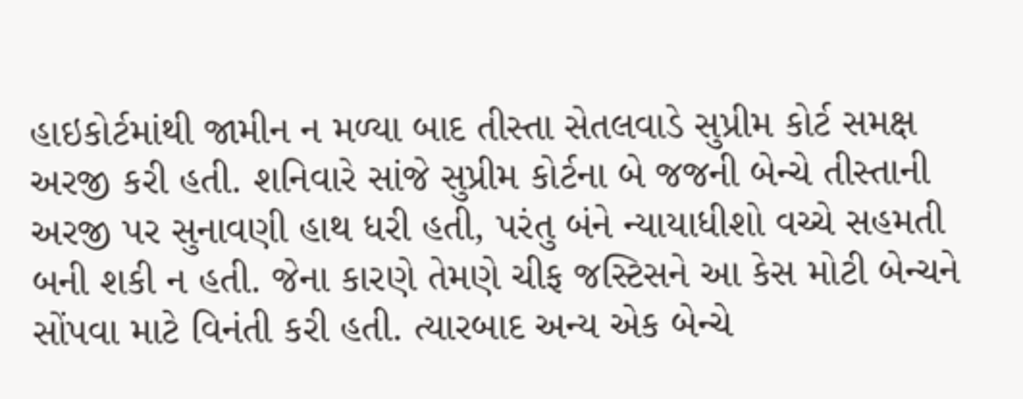હાઇકોર્ટમાંથી જામીન ન મળ્યા બાદ તીસ્તા સેતલવાડે સુપ્રીમ કોર્ટ સમક્ષ અરજી કરી હતી. શનિવારે સાંજે સુપ્રીમ કોર્ટના બે જજની બેન્ચે તીસ્તાની અરજી પર સુનાવણી હાથ ધરી હતી, પરંતુ બંને ન્યાયાધીશો વચ્ચે સહમતી બની શકી ન હતી. જેના કારણે તેમણે ચીફ જસ્ટિસને આ કેસ મોટી બેન્ચને સોંપવા માટે વિનંતી કરી હતી. ત્યારબાદ અન્ય એક બેન્ચે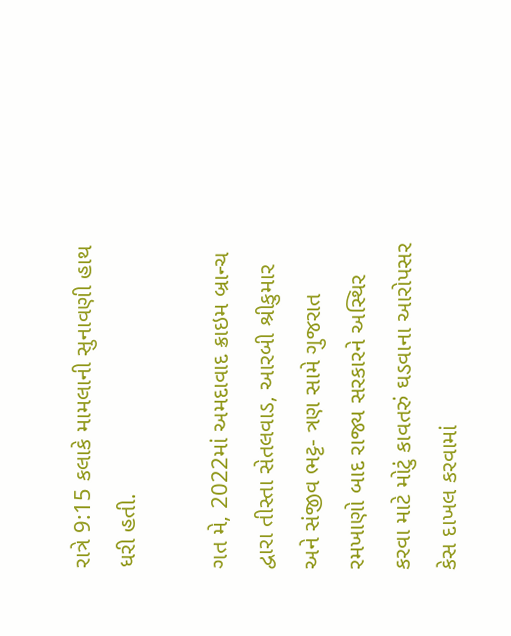રાત્રે 9:15 કલાકે મામલાની સુનાવણી હાથ ધરી હતી.

ગત મે, 2022માં અમદાવાદ ક્રાઇમ બ્રાન્ચ દ્વારા તીસ્તા સેતલવાડ, આરબી શ્રીકુમાર અને સંજીવ ભટ્ટ- ત્રણ સામે ગુજરાત રમખાણો બાદ રાજ્ય સરકારને અસ્થિર કરવા માટે મોટું કાવતરું ઘડવાના આરોપસર કેસ દાખલ કરવામાં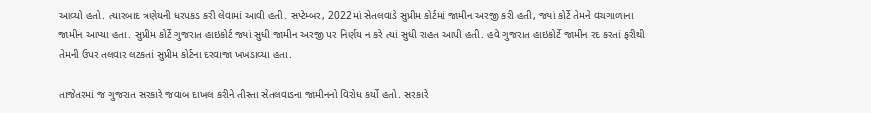આવ્યો હતો. ત્યારબાદ ત્રણેયની ધરપકડ કરી લેવામાં આવી હતી. સપ્ટેમ્બર, 2022માં સેતલવાડે સુપ્રીમ કોર્ટમાં જામીન અરજી કરી હતી, જ્યાં કોર્ટે તેમને વચગાળાના જામીન આપ્યા હતા. સુપ્રીમ કોર્ટે ગુજરાત હાઇકોર્ટ જ્યાં સુધી જામીન અરજી પર નિર્ણય ન કરે ત્યાં સુધી રાહત આપી હતી. હવે ગુજરાત હાઇકોર્ટે જામીન રદ કરતાં ફરીથી તેમની ઉપર તલવાર લટકતાં સુપ્રીમ કોર્ટના દરવાજા ખખડાવ્યા હતા.

તાજેતરમાં જ ગુજરાત સરકારે જવાબ દાખલ કરીને તીસ્તા સેતલવાડના જામીનનો વિરોધ કર્યો હતો. સરકારે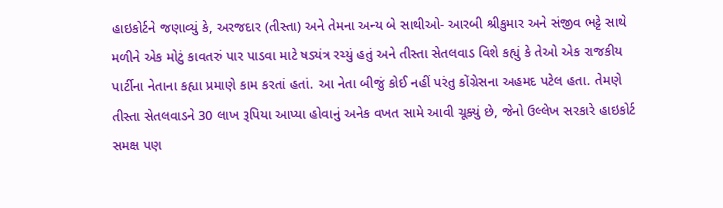હાઇકોર્ટને જણાવ્યું કે, અરજદાર (તીસ્તા) અને તેમના અન્ય બે સાથીઓ- આરબી શ્રીકુમાર અને સંજીવ ભટ્ટે સાથે મળીને એક મોટું કાવતરું પાર પાડવા માટે ષડ્યંત્ર રચ્યું હતું અને તીસ્તા સેતલવાડ વિશે કહ્યું કે તેઓ એક રાજકીય પાર્ટીના નેતાના કહ્યા પ્રમાણે કામ કરતાં હતાં. આ નેતા બીજું કોઈ નહીં પરંતુ કોંગ્રેસના અહમદ પટેલ હતા. તેમણે તીસ્તા સેતલવાડને 30 લાખ રૂપિયા આપ્યા હોવાનું અનેક વખત સામે આવી ચૂક્યું છે, જેનો ઉલ્લેખ સરકારે હાઇકોર્ટ સમક્ષ પણ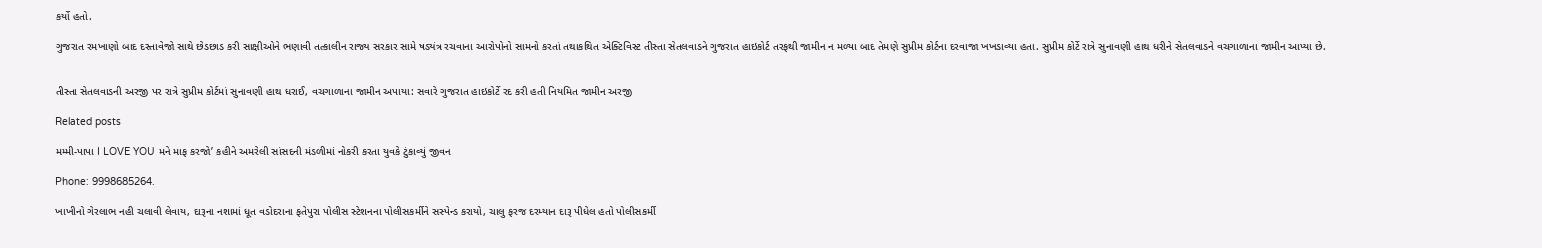કર્યો હતો.

ગુજરાત રમખાણો બાદ દસ્તાવેજો સાથે છેડછાડ કરી સાક્ષીઓને ભણાવી તત્કાલીન રાજ્ય સરકાર સામે ષડ્યંત્ર રચવાના આરોપોનો સામનો કરતાં તથાકથિત એક્ટિવિસ્ટ તીસ્તા સેતલવાડને ગુજરાત હાઇકોર્ટ તરફથી જામીન ન મળ્યા બાદ તેમણે સુપ્રીમ કોર્ટના દરવાજા ખખડાવ્યા હતા. સુપ્રીમ કોર્ટે રાત્રે સુનાવણી હાથ ધરીને સેતલવાડને વચગાળાના જામીન આપ્યા છે.


તીસ્તા સેતલવાડની અરજી પર રાત્રે સુપ્રીમ કોર્ટમાં સુનાવણી હાથ ધરાઈ, વચગાળાના જામીન અપાયા: સવારે ગુજરાત હાઇકોર્ટે રદ કરી હતી નિયમિત જામીન અરજી

Related posts

મમ્મી-પાપા I LOVE YOU મને માફ કરજો’ કહીને અમરેલી સાંસદની મંડળીમાં નોકરી કરતા યુવકે ટુંકાવ્યું જીવન

Phone: 9998685264.

ખાખીનો ગેરલાભ નહી ચલાવી લેવાય, દારૂના નશામાં ધૂત વડોદરાના ફતેપુરા પોલીસ સ્ટેશનના પોલીસકર્મીને સસ્પેન્ડ કરાયો, ચાલુ ફરજ દરમ્યાન દારૂ પીધેલ હતો પોલીસકર્મી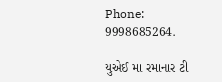Phone: 9998685264.

યુએઈ મા રમાનાર ટી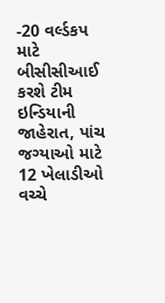-20 વર્લ્ડકપ માટે બીસીસીઆઈ કરશે ટીમ ઇન્ડિયાની જાહેરાત, પાંચ જગ્યાઓ માટે 12 ખેલાડીઓ વચ્ચે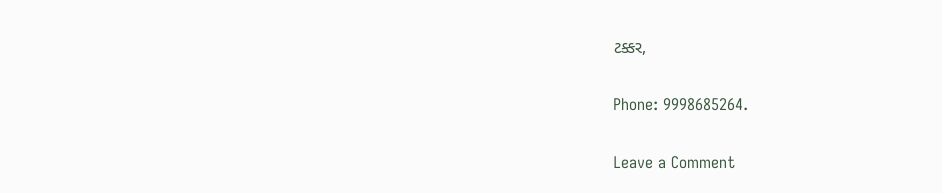ટક્કર,

Phone: 9998685264.

Leave a Comment